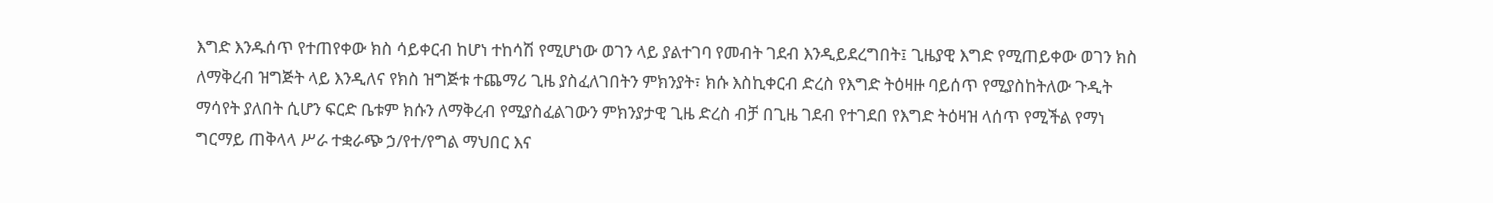እግድ እንዱሰጥ የተጠየቀው ክስ ሳይቀርብ ከሆነ ተከሳሽ የሚሆነው ወገን ላይ ያልተገባ የመብት ገደብ እንዲይደረግበት፤ ጊዜያዊ እግድ የሚጠይቀው ወገን ክስ ለማቅረብ ዝግጅት ላይ እንዲለና የክስ ዝግጅቱ ተጨማሪ ጊዜ ያስፈለገበትን ምክንያት፣ ክሱ እስኪቀርብ ድረስ የእግድ ትዕዛዙ ባይሰጥ የሚያስከትለው ጉዲት ማሳየት ያለበት ሲሆን ፍርድ ቤቱም ክሱን ለማቅረብ የሚያስፈልገውን ምክንያታዊ ጊዜ ድረስ ብቻ በጊዜ ገደብ የተገደበ የእግድ ትዕዛዝ ላሰጥ የሚችል የማነ ግርማይ ጠቅላላ ሥራ ተቋራጭ ኃ/የተ/የግል ማህበር እና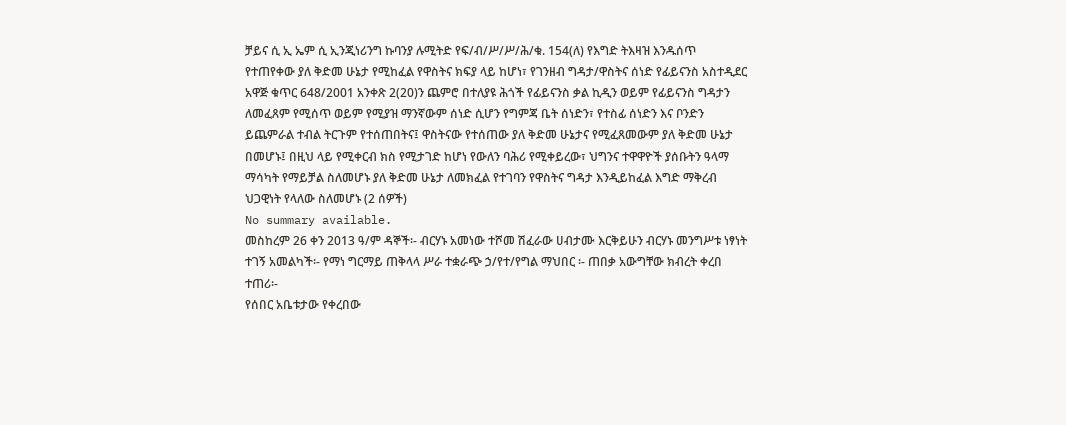ቻይና ሲ ኢ ኤም ሲ ኢንጂነሪንግ ኩባንያ ሉሚትድ የፍ/ብ/ሥ/ሥ/ሕ/ቁ. 154(ለ) የእግድ ትእዛዝ እንዱሰጥ የተጠየቀው ያለ ቅድመ ሁኔታ የሚከፈል የዋስትና ክፍያ ላይ ከሆነ፣ የገንዘብ ግዳታ/ዋስትና ሰነድ የፊይናንስ አስተዲደር አዋጅ ቁጥር 648/2001 አንቀጽ 2(20)ን ጨምሮ በተለያዩ ሕጎች የፊይናንስ ቃል ኪዲን ወይም የፊይናንስ ግዳታን ለመፈጸም የሚሰጥ ወይም የሚያዝ ማንኛውም ሰነድ ሲሆን የግምጃ ቤት ሰነድን፣ የተስፊ ሰነድን እና ቦንድን ይጨምራል ተብል ትርጉም የተሰጠበትና፤ ዋስትናው የተሰጠው ያለ ቅድመ ሁኔታና የሚፈጸመውም ያለ ቅድመ ሁኔታ በመሆኑ፤ በዚህ ላይ የሚቀርብ ክስ የሚታገድ ከሆነ የውለን ባሕሪ የሚቀይረው፣ ህግንና ተዋዋዮች ያሰቡትን ዓላማ ማሳካት የማይቻል ስለመሆኑ ያለ ቅድመ ሁኔታ ለመክፈል የተገባን የዋስትና ግዳታ እንዲይከፈል እግድ ማቅረብ ህጋዊነት የላለው ስለመሆኑ (2 ሰዎች)
No summary available.
መስከረም 26 ቀን 2013 ዓ/ም ዳኞች፡- ብርሃኑ አመነው ተሾመ ሽፈራው ሀብታሙ እርቅይሁን ብርሃኑ መንግሥቱ ነፃነት ተገኝ አመልካች፡- የማነ ግርማይ ጠቅላላ ሥራ ተቋራጭ ኃ/የተ/የግል ማህበር ፡- ጠበቃ አውግቸው ክብረት ቀረበ ተጠሪ፡-
የሰበር አቤቱታው የቀረበው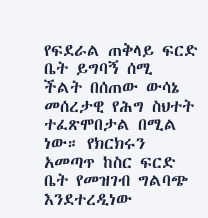የፍደራል ጠቅላይ ፍርድ ቤት ይግባኝ ሰሚ ችልት በሰጠው ውሳኔ መሰረታዊ የሕግ ስህተት ተፈጽሞበታል በሚል ነው። የክርክሩን አመጣጥ ከስር ፍርድ ቤት የመዝገብ ግልባጭ እንደተረዲነው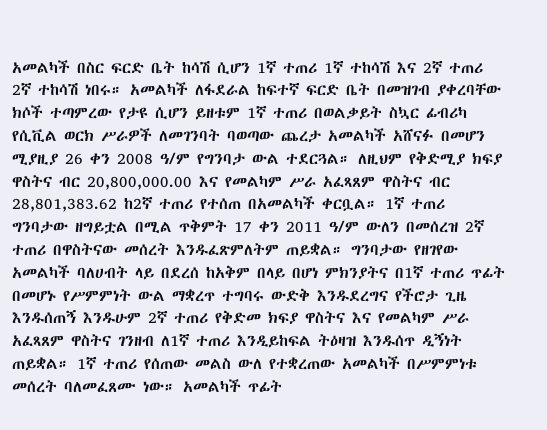አመልካች በስር ፍርድ ቤት ከሳሽ ሲሆን 1ኛ ተጠሪ 1ኛ ተከሳሽ እና 2ኛ ተጠሪ 2ኛ ተከሳሽ ነበሩ። አመልካች ለፋደራል ከፍተኛ ፍርድ ቤት በመዝገብ ያቀረባቸው ክሶች ተጣምረው የታዩ ሲሆን ይዘቱም 1ኛ ተጠሪ በወልቃይት ስኳር ፊብሪካ የሲቪል ወርክ ሥራዎች ለመገንባት ባወጣው ጨረታ አመልካች አሸናፉ በመሆን ሚያዚያ 26 ቀን 2008 ዓ/ም የግንባታ ውል ተደርጓል። ለዚህም የቅድሚያ ክፍያ ዋስትና ብር 20,800,000.00 እና የመልካም ሥራ አፈጻጸም ዋስትና ብር 28,801,383.62 ከ2ኛ ተጠሪ የተሰጠ በአመልካች ቀርቧል። 1ኛ ተጠሪ ግንባታው ዘግይቷል በሚል ጥቅምት 17 ቀን 2011 ዓ/ም ውለን በመሰረዝ 2ኛ ተጠሪ በዋስትናው መሰረት እንዱፈጽምለትም ጠይቋል። ግንባታው የዘገየው አመልካች ባለሀብት ላይ በደረሰ ከአቅም በላይ በሆነ ምክንያትና በ1ኛ ተጠሪ ጥፊት በመሆኑ የሥምምነት ውል ማቋረጥ ተግባሩ ውድቅ እንዱደረግና የችሮታ ጊዜ እንዱሰጠኝ እንዱሁም 2ኛ ተጠሪ የቅድመ ክፍያ ዋስትና እና የመልካም ሥራ አፈጻጸም ዋስትና ገንዘብ ለ1ኛ ተጠሪ እንዲይከፍል ትዕዛዝ እንዱሰጥ ዲኝነት ጠይቋል። 1ኛ ተጠሪ የሰጠው መልስ ውለ የተቋረጠው አመልካች በሥምምነቱ መሰረት ባለመፈጸሙ ነው። አመልካች ጥፊት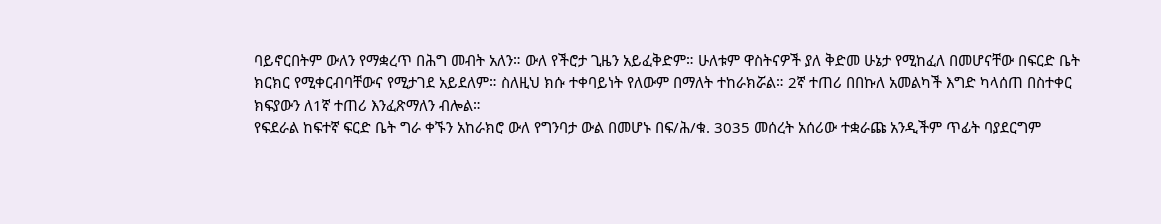ባይኖርበትም ውለን የማቋረጥ በሕግ መብት አለን። ውለ የችሮታ ጊዜን አይፈቅድም። ሁለቱም ዋስትናዎች ያለ ቅድመ ሁኔታ የሚከፈለ በመሆናቸው በፍርድ ቤት ክርክር የሚቀርብባቸውና የሚታገደ አይደለም። ስለዚህ ክሱ ተቀባይነት የለውም በማለት ተከራክሯል። 2ኛ ተጠሪ በበኩለ አመልካች እግድ ካላሰጠ በስተቀር ክፍያውን ለ1ኛ ተጠሪ እንፈጽማለን ብሎል።
የፍደራል ከፍተኛ ፍርድ ቤት ግራ ቀኙን አከራክሮ ውለ የግንባታ ውል በመሆኑ በፍ/ሕ/ቁ. 3035 መሰረት አሰሪው ተቋራጩ አንዲችም ጥፊት ባያደርግም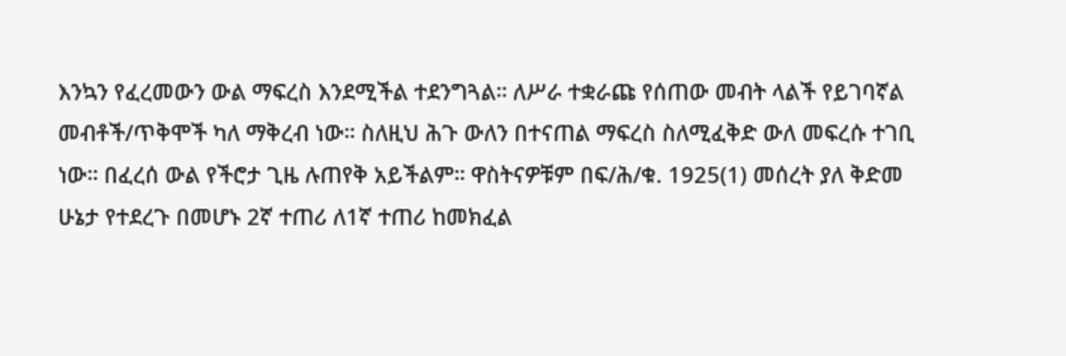እንኳን የፈረመውን ውል ማፍረስ እንደሚችል ተደንግጓል። ለሥራ ተቋራጩ የሰጠው መብት ላልች የይገባኛል መብቶች/ጥቅሞች ካለ ማቅረብ ነው። ስለዚህ ሕጉ ውለን በተናጠል ማፍረስ ስለሚፈቅድ ውለ መፍረሱ ተገቢ ነው። በፈረሰ ውል የችሮታ ጊዜ ሉጠየቅ አይችልም። ዋስትናዎቹም በፍ/ሕ/ቁ. 1925(1) መሰረት ያለ ቅድመ ሁኔታ የተደረጉ በመሆኑ 2ኛ ተጠሪ ለ1ኛ ተጠሪ ከመክፈል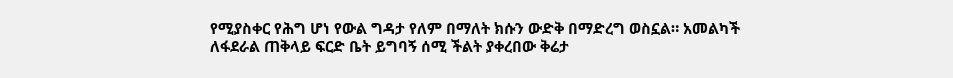የሚያስቀር የሕግ ሆነ የውል ግዳታ የለም በማለት ክሱን ውድቅ በማድረግ ወስኗል። አመልካች ለፋደራል ጠቅላይ ፍርድ ቤት ይግባኝ ሰሚ ችልት ያቀረበው ቅሬታ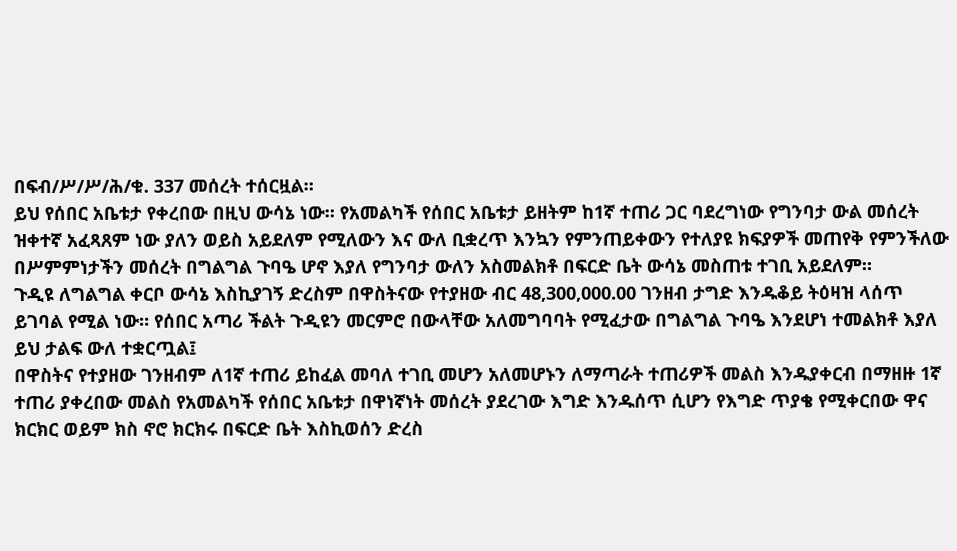በፍብ/ሥ/ሥ/ሕ/ቁ. 337 መሰረት ተሰርዟል።
ይህ የሰበር አቤቱታ የቀረበው በዚህ ውሳኔ ነው። የአመልካች የሰበር አቤቱታ ይዘትም ከ1ኛ ተጠሪ ጋር ባደረግነው የግንባታ ውል መሰረት ዝቀተኛ አፈጻጸም ነው ያለን ወይስ አይደለም የሚለውን እና ውለ ቢቋረጥ እንኳን የምንጠይቀውን የተለያዩ ክፍያዎች መጠየቅ የምንችለው በሥምምነታችን መሰረት በግልግል ጉባዔ ሆኖ እያለ የግንባታ ውለን አስመልክቶ በፍርድ ቤት ውሳኔ መስጠቱ ተገቢ አይደለም።
ጉዲዩ ለግልግል ቀርቦ ውሳኔ እስኪያገኝ ድረስም በዋስትናው የተያዘው ብር 48,300,000.00 ገንዘብ ታግድ እንዱቆይ ትዕዛዝ ላሰጥ ይገባል የሚል ነው። የሰበር አጣሪ ችልት ጉዲዩን መርምሮ በውላቸው አለመግባባት የሚፈታው በግልግል ጉባዔ እንደሆነ ተመልክቶ እያለ ይህ ታልፍ ውለ ተቋርጧል፤
በዋስትና የተያዘው ገንዘብም ለ1ኛ ተጠሪ ይከፈል መባለ ተገቢ መሆን አለመሆኑን ለማጣራት ተጠሪዎች መልስ እንዱያቀርብ በማዘዙ 1ኛ ተጠሪ ያቀረበው መልስ የአመልካች የሰበር አቤቱታ በዋነኛነት መሰረት ያደረገው እግድ እንዱሰጥ ሲሆን የእግድ ጥያቄ የሚቀርበው ዋና ክርክር ወይም ክስ ኖሮ ክርክሩ በፍርድ ቤት እስኪወሰን ድረስ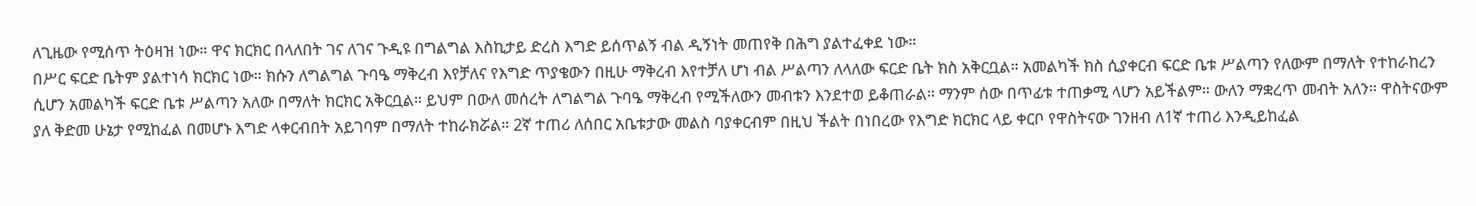ለጊዜው የሚሰጥ ትዕዛዝ ነው። ዋና ክርክር በላለበት ገና ለገና ጉዲዩ በግልግል እስኪታይ ድረስ እግድ ይሰጥልኝ ብል ዲኝነት መጠየቅ በሕግ ያልተፈቀደ ነው።
በሥር ፍርድ ቤትም ያልተነሳ ክርክር ነው። ክሱን ለግልግል ጉባዔ ማቅረብ እየቻለና የእግድ ጥያቄውን በዚሁ ማቅረብ እየተቻለ ሆነ ብል ሥልጣን ለላለው ፍርድ ቤት ክስ አቅርቧል። አመልካች ክስ ሲያቀርብ ፍርድ ቤቱ ሥልጣን የለውም በማለት የተከራከረን ሲሆን አመልካች ፍርድ ቤቱ ሥልጣን አለው በማለት ክርክር አቅርቧል። ይህም በውለ መሰረት ለግልግል ጉባዔ ማቅረብ የሚችለውን መብቱን እንደተወ ይቆጠራል። ማንም ሰው በጥፊቱ ተጠቃሚ ላሆን አይችልም። ውለን ማቋረጥ መብት አለን። ዋስትናውም ያለ ቅድመ ሁኔታ የሚከፈል በመሆኑ እግድ ላቀርብበት አይገባም በማለት ተከራክሯል። 2ኛ ተጠሪ ለሰበር አቤቱታው መልስ ባያቀርብም በዚህ ችልት በነበረው የእግድ ክርክር ላይ ቀርቦ የዋስትናው ገንዘብ ለ1ኛ ተጠሪ እንዲይከፈል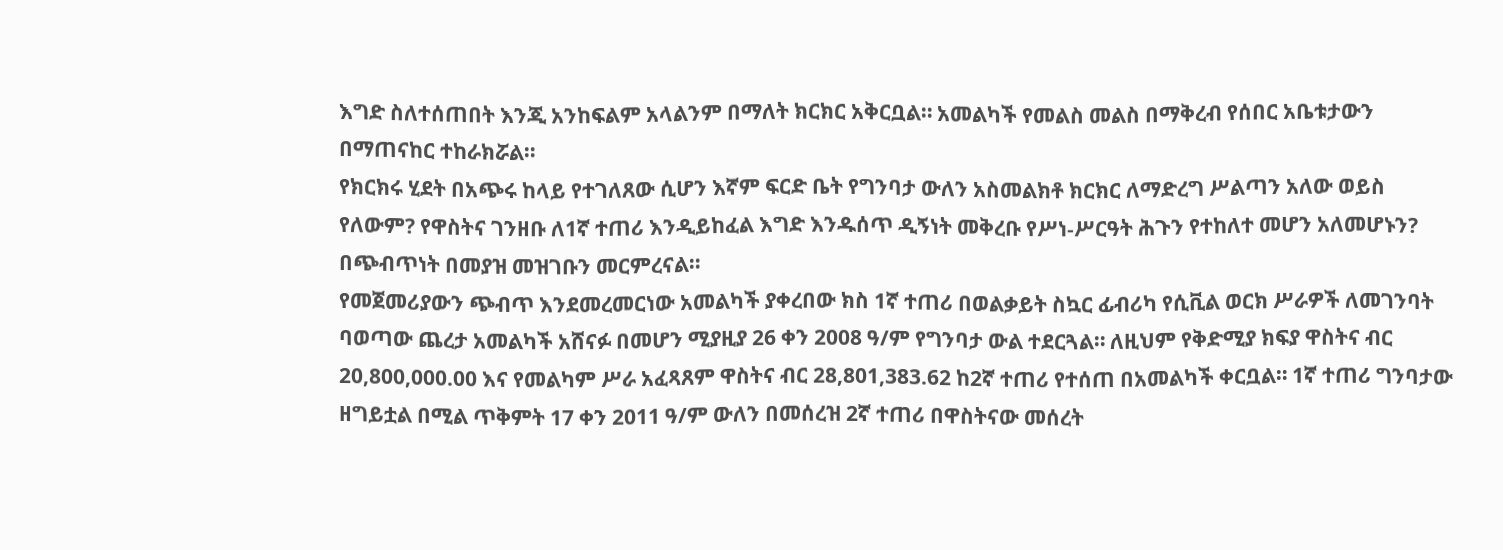እግድ ስለተሰጠበት እንጂ አንከፍልም አላልንም በማለት ክርክር አቅርቧል። አመልካች የመልስ መልስ በማቅረብ የሰበር አቤቱታውን በማጠናከር ተከራክሯል።
የክርክሩ ሂደት በአጭሩ ከላይ የተገለጸው ሲሆን እኛም ፍርድ ቤት የግንባታ ውለን አስመልክቶ ክርክር ለማድረግ ሥልጣን አለው ወይስ የለውም? የዋስትና ገንዘቡ ለ1ኛ ተጠሪ እንዲይከፈል እግድ እንዱሰጥ ዲኝነት መቅረቡ የሥነ-ሥርዓት ሕጉን የተከለተ መሆን አለመሆኑን? በጭብጥነት በመያዝ መዝገቡን መርምረናል።
የመጀመሪያውን ጭብጥ እንደመረመርነው አመልካች ያቀረበው ክስ 1ኛ ተጠሪ በወልቃይት ስኳር ፊብሪካ የሲቪል ወርክ ሥራዎች ለመገንባት ባወጣው ጨረታ አመልካች አሸናፉ በመሆን ሚያዚያ 26 ቀን 2008 ዓ/ም የግንባታ ውል ተደርጓል። ለዚህም የቅድሚያ ክፍያ ዋስትና ብር 20,800,000.00 እና የመልካም ሥራ አፈጻጸም ዋስትና ብር 28,801,383.62 ከ2ኛ ተጠሪ የተሰጠ በአመልካች ቀርቧል። 1ኛ ተጠሪ ግንባታው ዘግይቷል በሚል ጥቅምት 17 ቀን 2011 ዓ/ም ውለን በመሰረዝ 2ኛ ተጠሪ በዋስትናው መሰረት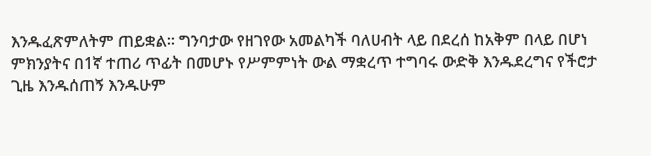እንዱፈጽምለትም ጠይቋል። ግንባታው የዘገየው አመልካች ባለሀብት ላይ በደረሰ ከአቅም በላይ በሆነ ምክንያትና በ1ኛ ተጠሪ ጥፊት በመሆኑ የሥምምነት ውል ማቋረጥ ተግባሩ ውድቅ እንዱደረግና የችሮታ ጊዜ እንዱሰጠኝ እንዱሁም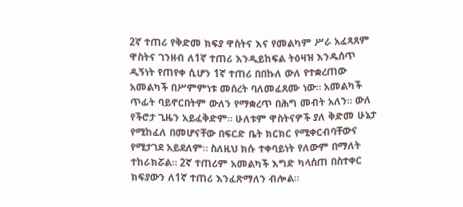2ኛ ተጠሪ የቅድመ ክፍያ ዋስትና እና የመልካም ሥራ አፈጻጸም ዋስትና ገንዘብ ለ1ኛ ተጠሪ እንዲይከፍል ትዕዛዝ እንዱሰጥ ዲኝነት የጠየቀ ሲሆን 1ኛ ተጠሪ በበኩለ ውለ የተቋረጠው አመልካች በሥምምነቱ መሰረት ባለመፈጸሙ ነው። አመልካች ጥፊት ባይኖርበትም ውለን የማቋረጥ በሕግ መብት አለን። ውለ የችሮታ ጊዜን አይፈቅድም። ሁለቱም ዋስትናዎች ያለ ቅድመ ሁኔታ የሚከፈለ በመሆናቸው በፍርድ ቤት ክርክር የሚቀርብባቸውና የሚታገደ አይደለም። ስለዚህ ክሱ ተቀባይነት የለውም በማለት ተከራክሯል። 2ኛ ተጠሪም አመልካች እግድ ካላሰጠ በስተቀር ክፍያውን ለ1ኛ ተጠሪ እንፈጽማለን ብሎል።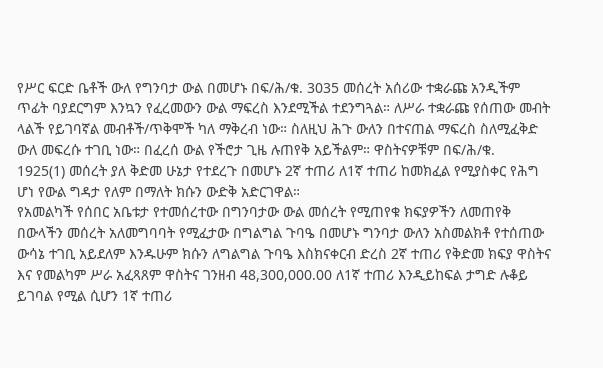የሥር ፍርድ ቤቶች ውለ የግንባታ ውል በመሆኑ በፍ/ሕ/ቁ. 3035 መሰረት አሰሪው ተቋራጩ አንዲችም ጥፊት ባያደርግም እንኳን የፈረመውን ውል ማፍረስ እንደሚችል ተደንግጓል። ለሥራ ተቋራጩ የሰጠው መብት ላልች የይገባኛል መብቶች/ጥቅሞች ካለ ማቅረብ ነው። ስለዚህ ሕጉ ውለን በተናጠል ማፍረስ ስለሚፈቅድ ውለ መፍረሱ ተገቢ ነው። በፈረሰ ውል የችሮታ ጊዜ ሉጠየቅ አይችልም። ዋስትናዎቹም በፍ/ሕ/ቁ.
1925(1) መሰረት ያለ ቅድመ ሁኔታ የተደረጉ በመሆኑ 2ኛ ተጠሪ ለ1ኛ ተጠሪ ከመክፈል የሚያስቀር የሕግ ሆነ የውል ግዳታ የለም በማለት ክሱን ውድቅ አድርገዋል።
የአመልካች የሰበር አቤቱታ የተመሰረተው በግንባታው ውል መሰረት የሚጠየቁ ክፍያዎችን ለመጠየቅ በውላችን መሰረት አለመግባባት የሚፈታው በግልግል ጉባዔ በመሆኑ ግንባታ ውለን አስመልክቶ የተሰጠው ውሳኔ ተገቢ አይደለም እንዱሁም ክሱን ለግልግል ጉባዔ እስክናቀርብ ድረስ 2ኛ ተጠሪ የቅድመ ክፍያ ዋስትና እና የመልካም ሥራ አፈጻጸም ዋስትና ገንዘብ 48,300,000.00 ለ1ኛ ተጠሪ እንዲይከፍል ታግድ ሉቆይ ይገባል የሚል ሲሆን 1ኛ ተጠሪ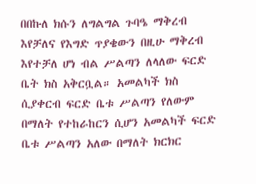በበኩለ ክሱን ለግልግል ጉባዔ ማቅረብ እየቻለና የእግድ ጥያቄውን በዚሁ ማቅረብ እየተቻለ ሆነ ብል ሥልጣን ለላለው ፍርድ ቤት ክስ አቅርቧል። አመልካች ክስ ሲያቀርብ ፍርድ ቤቱ ሥልጣን የለውም በማለት የተከራከርን ሲሆን አመልካች ፍርድ ቤቱ ሥልጣን አለው በማለት ክርክር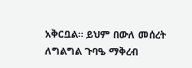አቅርቧል። ይህም በውለ መሰረት ለግልግል ጉባዔ ማቅረብ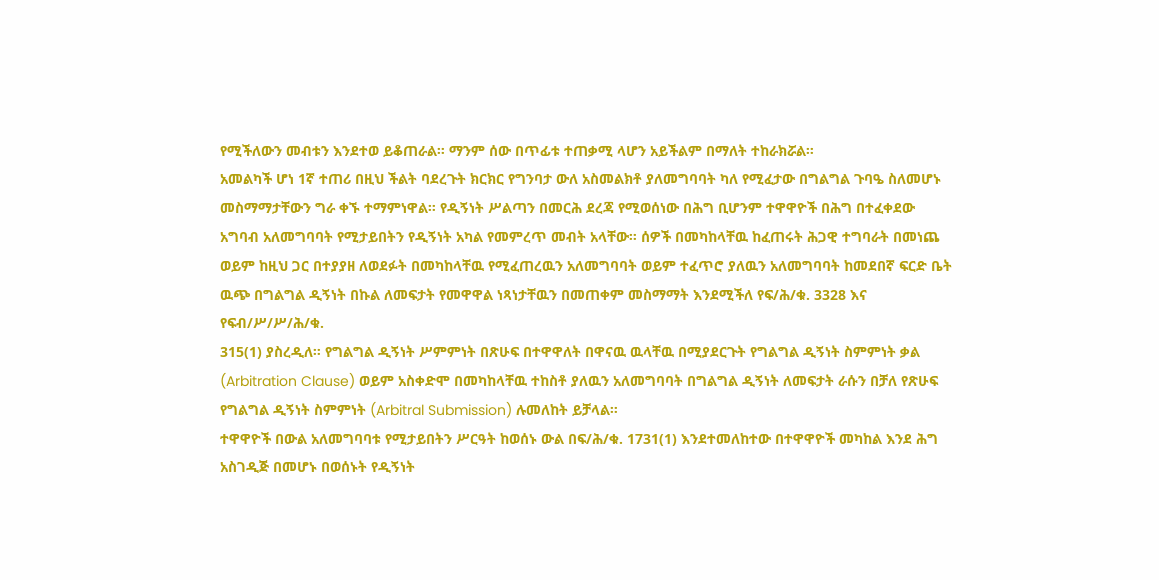የሚችለውን መብቱን እንደተወ ይቆጠራል። ማንም ሰው በጥፊቱ ተጠቃሚ ላሆን አይችልም በማለት ተከራክሯል።
አመልካች ሆነ 1ኛ ተጠሪ በዚህ ችልት ባደረጉት ክርክር የግንባታ ውለ አስመልክቶ ያለመግባባት ካለ የሚፈታው በግልግል ጉባዔ ስለመሆኑ መስማማታቸውን ግራ ቀኙ ተማምነዋል። የዲኝነት ሥልጣን በመርሕ ደረጃ የሚወሰነው በሕግ ቢሆንም ተዋዋዮች በሕግ በተፈቀደው አግባብ አለመግባባት የሚታይበትን የዲኝነት አካል የመምረጥ መብት አላቸው። ሰዎች በመካከላቸዉ ከፈጠሩት ሕጋዊ ተግባራት በመነጨ ወይም ከዚህ ጋር በተያያዘ ለወደፉት በመካከላቸዉ የሚፈጠረዉን አለመግባባት ወይም ተፈጥሮ ያለዉን አለመግባባት ከመደበኛ ፍርድ ቤት ዉጭ በግልግል ዲኝነት በኩል ለመፍታት የመዋዋል ነጻነታቸዉን በመጠቀም መስማማት እንደሚችለ የፍ/ሕ/ቁ. 3328 እና የፍብ/ሥ/ሥ/ሕ/ቁ.
315(1) ያስረዲለ። የግልግል ዲኝነት ሥምምነት በጽሁፍ በተዋዋለት በዋናዉ ዉላቸዉ በሚያደርጉት የግልግል ዲኝነት ስምምነት ቃል (Arbitration Clause) ወይም አስቀድሞ በመካከላቸዉ ተከስቶ ያለዉን አለመግባባት በግልግል ዲኝነት ለመፍታት ራሱን በቻለ የጽሁፍ የግልግል ዲኝነት ስምምነት (Arbitral Submission) ሉመለከት ይቻላል።
ተዋዋዮች በውል አለመግባባቱ የሚታይበትን ሥርዓት ከወሰኑ ውል በፍ/ሕ/ቁ. 1731(1) እንደተመለከተው በተዋዋዮች መካከል እንደ ሕግ አስገዲጅ በመሆኑ በወሰኑት የዲኝነት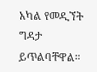አካል የመዲኘት ግዳታ ይጥልባቸዋል።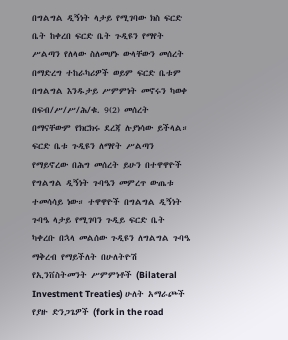በግልግል ዲኝነት ላታይ የሚገባው ክስ ፍርድ ቤት ከቀረበ ፍርድ ቤት ጉዲዩን የማየት ሥልጣን የለላው ስለመሆኑ ውላቸውን መሰረት በማድረግ ተከራካሪዎች ወይም ፍርድ ቤቱም በግልግል እንዱታይ ሥምምነት መኖሩን ካወቀ በፍብ/ሥ/ሥ/ሕ/ቁ. 9(2) መሰረት በማናቸውም የክርክሩ ደረጃ ሉያነሳው ይችላል። ፍርድ ቤቱ ጉዲዩን ለማየት ሥልጣን የማይኖረው በሕግ መሰረት ይሁን በተዋዋዮች የግልግል ዲኝነት ጉባዔን መምረጥ ውጤቱ ተመሳሳይ ነው። ተዋዋዮች በግልግል ዲኝነት ጉባዔ ላታይ የሚገባን ጉዲይ ፍርድ ቤት ካቀረቡ በኋላ መልሰው ጉዲዩን ለግልግል ጉባዔ ማቅረብ የማይችለት በሁለትዮሽ የኢንቨስትመንት ሥምምነቶች (Bilateral Investment Treaties) ሁለት አማራጮች የያዙ ድንጋጌዎች (fork in the road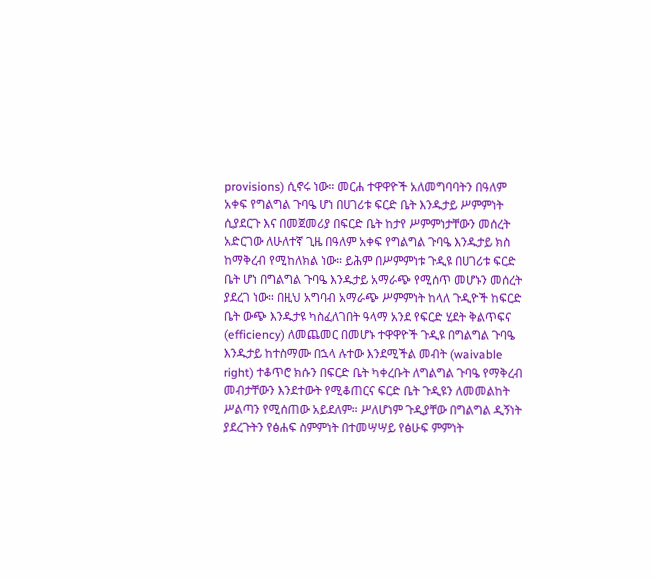provisions) ሲኖሩ ነው። መርሐ ተዋዋዮች አለመግባባትን በዓለም አቀፍ የግልግል ጉባዔ ሆነ በሀገሪቱ ፍርድ ቤት እንዱታይ ሥምምነት ሲያደርጉ እና በመጀመሪያ በፍርድ ቤት ከታየ ሥምምነታቸውን መሰረት አድርገው ለሁለተኛ ጊዜ በዓለም አቀፍ የግልግል ጉባዔ እንዱታይ ክስ ከማቅረብ የሚከለክል ነው። ይሕም በሥምምነቱ ጉዲዩ በሀገሪቱ ፍርድ ቤት ሆነ በግልግል ጉባዔ እንዱታይ አማራጭ የሚሰጥ መሆኑን መሰረት ያደረገ ነው። በዚህ አግባብ አማራጭ ሥምምነት ከላለ ጉዲዮች ከፍርድ ቤት ውጭ እንዱታዩ ካስፈለገበት ዓላማ አንደ የፍርድ ሂደት ቅልጥፍና (efficiency) ለመጨመር በመሆኑ ተዋዋዮች ጉዲዩ በግልግል ጉባዔ እንዱታይ ከተስማሙ በኋላ ሉተው እንደሚችል መብት (waivable right) ተቆጥሮ ክሱን በፍርድ ቤት ካቀረቡት ለግልግል ጉባዔ የማቅረብ መብታቸውን እንደተውት የሚቆጠርና ፍርድ ቤት ጉዲዩን ለመመልከት ሥልጣን የሚሰጠው አይደለም። ሥለሆነም ጉዲያቸው በግልግል ዲኝነት ያደረጉትን የፅሐፍ ስምምነት በተመሣሣይ የፅሁፍ ምምነት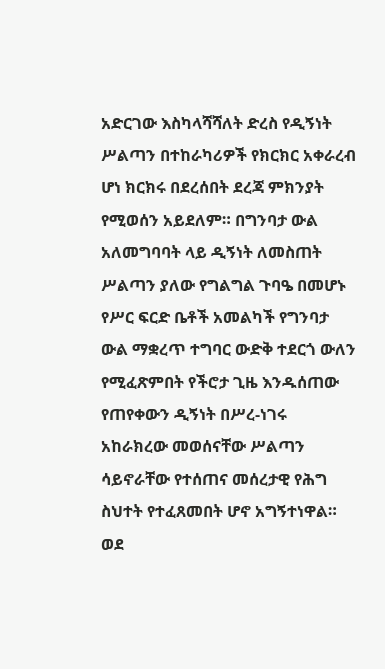አድርገው እስካላሻሻለት ድረስ የዲኝነት ሥልጣን በተከራካሪዎች የክርክር አቀራረብ ሆነ ክርክሩ በደረሰበት ደረጃ ምክንያት የሚወሰን አይደለም። በግንባታ ውል አለመግባባት ላይ ዲኝነት ለመስጠት ሥልጣን ያለው የግልግል ጉባዔ በመሆኑ የሥር ፍርድ ቤቶች አመልካች የግንባታ ውል ማቋረጥ ተግባር ውድቅ ተደርጎ ውለን የሚፈጽምበት የችሮታ ጊዜ እንዱሰጠው የጠየቀውን ዲኝነት በሥረ-ነገሩ አከራክረው መወሰናቸው ሥልጣን ሳይኖራቸው የተሰጠና መሰረታዊ የሕግ ስህተት የተፈጸመበት ሆኖ አግኝተነዋል።
ወደ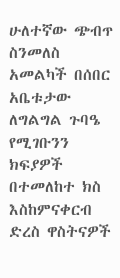ሁለተኛው ጭብጥ ስንመለስ አመልካች በሰበር አቤቱታው ለግልግል ጉባዔ የሚገቡንን ክፍያዎች በተመለከተ ክስ እስከምናቀርብ ድረስ ዋስትናዎች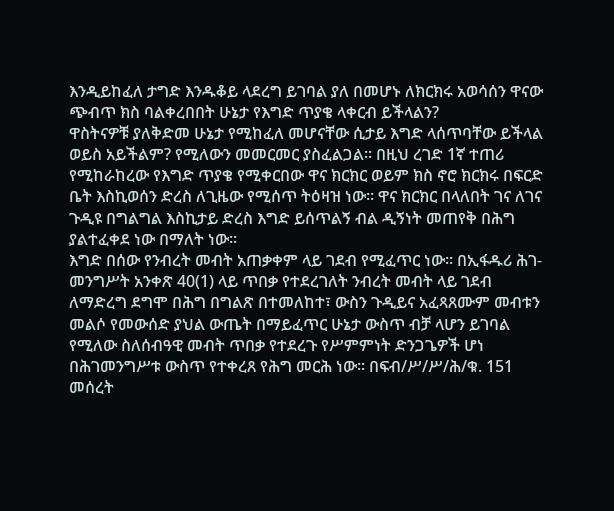እንዲይከፈለ ታግድ እንዱቆይ ላደረግ ይገባል ያለ በመሆኑ ለክርክሩ አወሳሰን ዋናው ጭብጥ ክስ ባልቀረበበት ሁኔታ የእግድ ጥያቄ ላቀርብ ይችላልን?
ዋስትናዎቹ ያለቅድመ ሁኔታ የሚከፈለ መሆናቸው ሲታይ እግድ ላሰጥባቸው ይችላል ወይስ አይችልም? የሚለውን መመርመር ያስፈልጋል። በዚህ ረገድ 1ኛ ተጠሪ የሚከራከረው የእግድ ጥያቄ የሚቀርበው ዋና ክርክር ወይም ክስ ኖሮ ክርክሩ በፍርድ ቤት እስኪወሰን ድረስ ለጊዜው የሚሰጥ ትዕዛዝ ነው። ዋና ክርክር በላለበት ገና ለገና ጉዲዩ በግልግል እስኪታይ ድረስ እግድ ይሰጥልኝ ብል ዲኝነት መጠየቅ በሕግ ያልተፈቀደ ነው በማለት ነው።
እግድ በሰው የንብረት መብት አጠቃቀም ላይ ገደብ የሚፈጥር ነው። በኢፋዱሪ ሕገ-መንግሥት አንቀጽ 40(1) ላይ ጥበቃ የተደረገለት ንብረት መብት ላይ ገደብ ለማድረግ ደግሞ በሕግ በግልጽ በተመለከተ፣ ውስን ጉዲይና አፈጻጸሙም መብቱን መልሶ የመውሰድ ያህል ውጤት በማይፈጥር ሁኔታ ውስጥ ብቻ ላሆን ይገባል የሚለው ስለሰብዓዊ መብት ጥበቃ የተደረጉ የሥምምነት ድንጋጌዎች ሆነ በሕገመንግሥቱ ውስጥ የተቀረጸ የሕግ መርሕ ነው። በፍብ/ሥ/ሥ/ሕ/ቁ. 151 መሰረት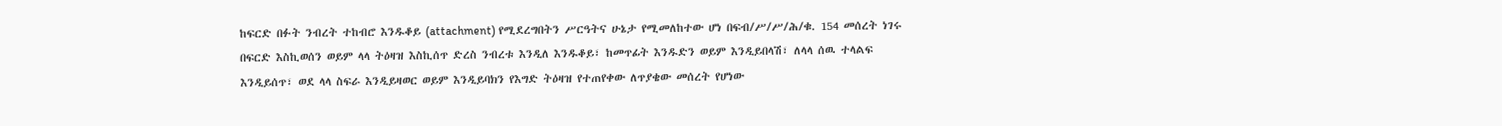ከፍርድ በፉት ንብረት ተከብሮ እንዱቆይ (attachment) የሚደረግበትን ሥርዓትና ሁኔታ የሚመለከተው ሆነ በፍብ/ሥ/ሥ/ሕ/ቁ. 154 መሰረት ነገሩ በፍርድ እስኪወሰን ወይም ላላ ትዕዛዝ እስኪሰጥ ድረስ ንብረቱ እንዲለ እንዱቆይ፣ ከመጥፊት እንዱድን ወይም እንዲይበላሽ፣ ለላላ ሰዉ ተላልፍ እንዲይሰጥ፣ ወደ ላላ ስፍራ እንዲይዛወር ወይም እንዲይባክን የእግድ ትዕዛዝ የተጠየቀው ለጥያቄው መሰረት የሆነው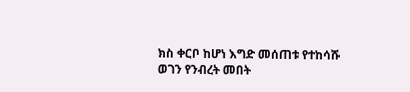ክስ ቀርቦ ከሆነ እግድ መሰጠቱ የተከሳሹ ወገን የንብረት መበት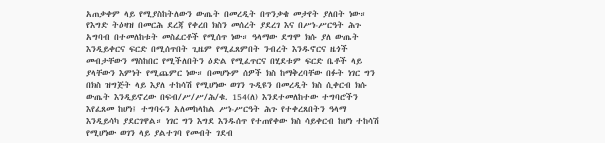አጠቃቀም ላይ የሚያስከትለውን ውጤት በመረዲት በጥንቃቄ መታየት ያለበት ነው።
የእግድ ትዕዛዝ በመርሕ ደረጃ የቀረበ ክስን መሰረት ያደረገ እና በሥነ-ሥርዓት ሕጉ አግባብ በተመለከቱት መስፈርቶች የሚሰጥ ነው። ዓላማው ደግሞ ክሱ ያለ ውጤት እንዲይቀርና ፍርድ በሚሰጥበት ጊዜም የሚፈጸምበት ንብረት እንዱኖርና ዜጎች መብታቸውን ማስከበር የሚችለበትን ዕድል የሚፈጥርና በሂደቱም ፍርድ ቤቶች ላይ ያላቸውን እምነት የሚጨምር ነው። በመሆኑም ሰዎች ክስ ከማቅረባቸው በፉት ነገር ግን በክስ ዝግጅት ላይ እያለ ተከሳሽ የሚሆነው ወገን ጉዲዩን በመረዲት ክስ ሲቀርብ ክሱ ውጤት እንዲይኖረው በፍብ/ሥ/ሥ/ሕ/ቁ. 154(ለ) እንደተመለከተው ተግባሮችን እየፈጸመ ከሆነ፤ ተግባሩን አለመከላከል ሥነ-ሥርዓት ሕጉ የተቀረጸበትን ዓላማ እንዲይሳካ ያደርገዋል። ነገር ግን እግደ እንዱሰጥ የተጠየቀው ክስ ሳይቀርብ ከሆነ ተከሳሽ የሚሆነው ወገን ላይ ያልተገባ የመብት ገደብ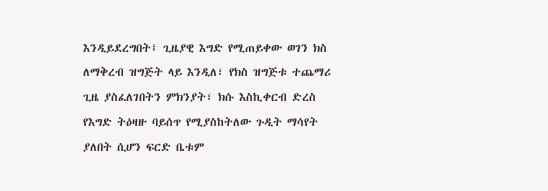እንዲይደረግበት፤ ጊዜያዊ እግድ የሚጠይቀው ወገን ክስ ለማቅረብ ዝግጅት ላይ እንዲለ፣ የክስ ዝግጅቱ ተጨማሪ ጊዜ ያስፈለገበትን ምክንያት፣ ክሱ እስኪቀርብ ድረስ የእግድ ትዕዛዙ ባይሰጥ የሚያስከትለው ጉዲት ማሳየት ያለበት ሲሆን ፍርድ ቤቱም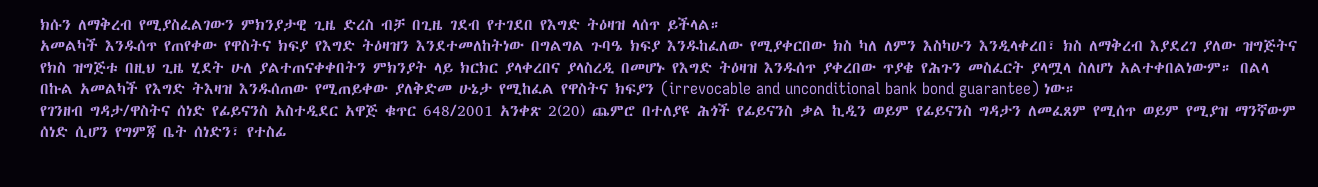ክሱን ለማቅረብ የሚያስፈልገውን ምክንያታዊ ጊዜ ድረስ ብቻ በጊዜ ገደብ የተገደበ የእግድ ትዕዛዝ ላሰጥ ይችላል።
አመልካች እንዱሰጥ የጠየቀው የዋስትና ክፍያ የእግድ ትዕዛዝን እንደተመለከትነው በግልግል ጉባዔ ክፍያ እንዱከፈለው የሚያቀርበው ክስ ካለ ለምን እስካሁን እንዲላቀረበ፣ ክስ ለማቅረብ እያደረገ ያለው ዝግጅትና የክስ ዝግጅቱ በዚህ ጊዜ ሂደት ሁለ ያልተጠናቀቀበትን ምክንያት ላይ ክርክር ያላቀረበና ያላስረዲ በመሆኑ የእግድ ትዕዛዝ እንዱሰጥ ያቀረበው ጥያቄ የሕጉን መስፈርት ያላሟላ ስለሆነ አልተቀበልነውም። በልላ በኩል አመልካች የእግድ ትእዛዝ እንዱሰጠው የሚጠይቀው ያለቅድመ ሁኔታ የሚከፈል የዋስትና ክፍያን (irrevocable and unconditional bank bond guarantee) ነው።
የገንዘብ ግዳታ/ዋስትና ሰነድ የፊይናንስ አስተዲደር አዋጅ ቁጥር 648/2001 አንቀጽ 2(20) ጨምሮ በተለያዩ ሕጎች የፊይናንስ ቃል ኪዲን ወይም የፊይናንስ ግዳታን ለመፈጸም የሚሰጥ ወይም የሚያዝ ማንኛውም ሰነድ ሲሆን የግምጃ ቤት ሰነድን፣ የተስፊ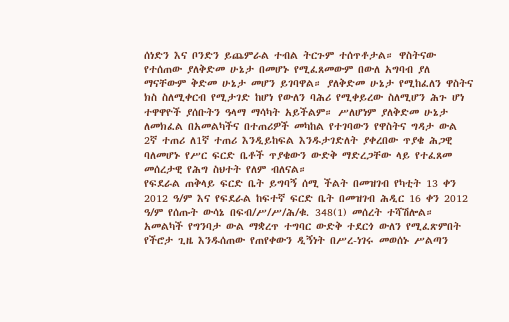ሰነድን እና ቦንድን ይጨምራል ተብል ትርጉም ተሰጥቶታል። ዋስትናው የተሰጠው ያለቅድመ ሁኔታ በመሆኑ የሚፈጸመውም በውለ አግባብ ያለ ማናቸውም ቅድመ ሁኔታ መሆን ይገባዋል። ያለቅድመ ሁኔታ የሚከፈለን ዋስትና ክስ ስለሚቀርብ የሚታገድ ከሆነ የውለን ባሕሪ የሚቀይረው ስለሚሆን ሕጉ ሆነ ተዋዋዮች ያሰቡትን ዓላማ ማሳካት አይችልም። ሥለሆነም ያለቅድመ ሁኔታ ለመክፈል በአመልካችና በተጠሪዎች መካከል የተገባውን የዋስትና ግዳታ ውል 2ኛ ተጠሪ ለ1ኛ ተጠሪ እንዲይከፍል እንዱታገድለት ያቀረበው ጥያቄ ሕጋዊ ባለመሆኑ የሥር ፍርድ ቤቶች ጥያቄውን ውድቅ ማድረጋቸው ላይ የተፈጸመ መሰረታዊ የሕግ ስህተት የለም ብለናል።
የፍደራል ጠቅላይ ፍርድ ቤት ይግባኝ ሰሚ ችልት በመዝገብ የካቲት 13 ቀን 2012 ዓ/ም እና የፍደራል ከፍተኛ ፍርድ ቤት በመዝገብ ሕዲር 16 ቀን 2012 ዓ/ም የሰጡት ውሳኔ በፍብ/ሥ/ሥ/ሕ/ቁ. 348(1) መሰረት ተሻሽሎል።
አመልካች የግንባታ ውል ማቋረጥ ተግባር ውድቅ ተደርጎ ውለን የሚፈጽምበት የችሮታ ጊዜ እንዱሰጠው የጠየቀውን ዲኝነት በሥረ-ነገሩ መወሰኑ ሥልጣን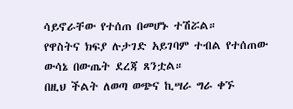ሳይኖራቸው የተሰጠ በመሆኑ ተሽሯል።
የዋስትና ክፍያ ሉታገድ አይገባም ተብል የተሰጠው ውሳኔ በውጤት ደረጃ ጸንቷል።
በዚህ ችልት ለወጣ ወጭና ኪሣራ ግራ ቀኙ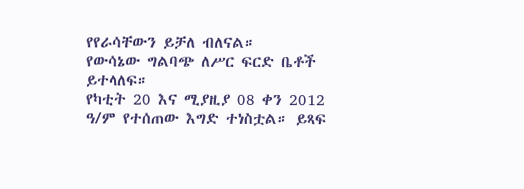የየራሳቸውን ይቻለ ብለናል።
የውሳኔው ግልባጭ ለሥር ፍርድ ቤቶች ይተላለፍ።
የካቲት 20 እና ሚያዚያ 08 ቀን 2012 ዓ/ም የተሰጠው እግድ ተነስቷል። ይጻፍ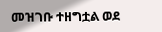መዝገቡ ተዘግቷል ወደ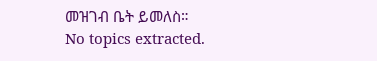መዝገብ ቤት ይመለስ።
No topics extracted.